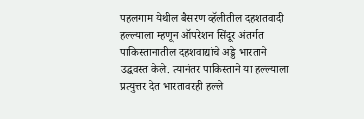पहलगाम येथील बैसरण व्हॅलीतील दहशतवादी हल्ल्याला म्हणून ऑपरेशन सिंदूर अंतर्गत पाकिस्तानातील दहशवाद्यांचे अड्डे भारताने उद्धवस्त केले. त्यानंतर पाकिस्ताने या हल्ल्याला प्रत्युत्तर देत भारतावरही हल्ले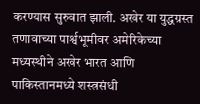करण्यास सुरुवात झाली. अखेर या युद्धग्रस्त तणावाच्या पार्श्वभूमीवर अमेरिकेच्या मध्यस्थीने अखेर भारत आणि पाकिस्तानमध्ये शस्त्रसंधी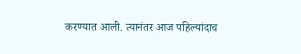करण्यात आली. त्यानंतर आज पहिल्यांदाच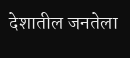देशातील जनतेला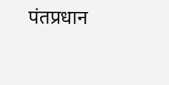पंतप्रधान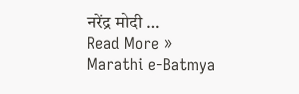नरेंद्र मोदी …
Read More »
Marathi e-Batmya